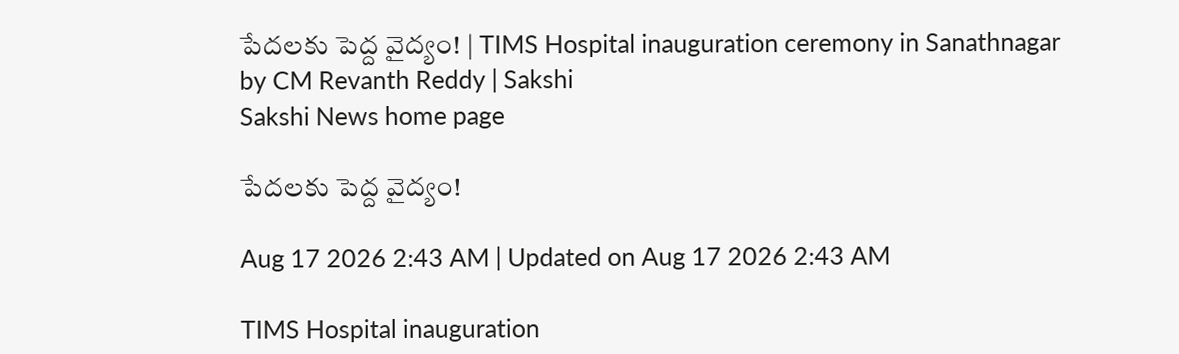పేదలకు పెద్ద వైద్యం! | TIMS Hospital inauguration ceremony in Sanathnagar by CM Revanth Reddy | Sakshi
Sakshi News home page

పేదలకు పెద్ద వైద్యం!

Aug 17 2026 2:43 AM | Updated on Aug 17 2026 2:43 AM

TIMS Hospital inauguration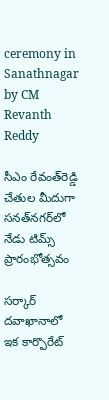ceremony in Sanathnagar by CM Revanth Reddy

సీఎం రేవంత్‌రెడ్డి చేతుల మీదుగా సనత్‌నగర్‌లో నేడు టిమ్స్‌ ప్రారంభోత్సవం

సర్కార్‌ దవాఖానాలో ఇక కార్పొరేట్‌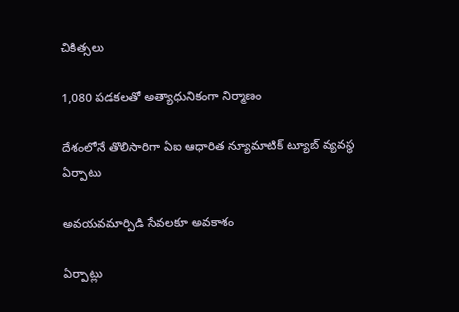చికిత్సలు

1,080 పడకలతో అత్యాధునికంగా నిర్మాణం

దేశంలోనే తొలిసారిగా ఏఐ ఆధారిత న్యూమాటిక్‌ ట్యూబ్‌ వ్యవస్థ ఏర్పాటు

అవయవమార్పిడి సేవలకూ అవకాశం

ఏర్పాట్లు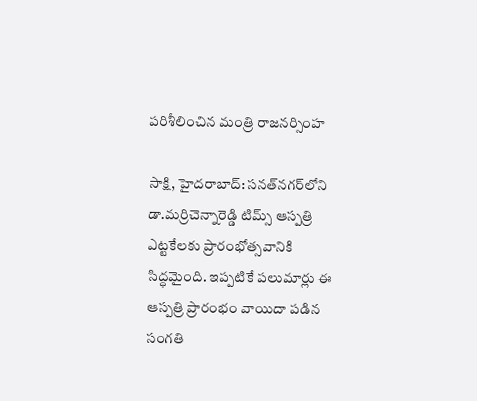పరిశీలించిన మంత్రి రాజనర్సింహ

సాక్షి, హైదరాబాద్‌: సనత్‌నగర్‌లోని డా.మర్రిచెన్నారెడ్డి టిమ్స్‌ ఆస్పత్రి ఎట్టకేలకు ప్రారంభోత్సవానికి సిద్ధమైంది. ఇప్పటికే పలుమార్లు ఈ ఆస్పత్రి ప్రారంభం వాయిదా పడిన సంగతి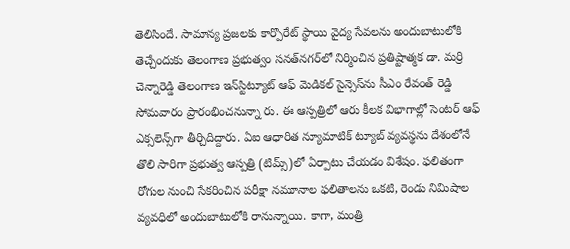తెలిసిందే. సామాన్య ప్రజలకు కార్పొరేట్‌ స్థాయి వైద్య సేవలను అందుబాటులోకి తెచ్చేందుకు తెలంగాణ ప్రభుత్వం సనత్‌నగర్‌లో నిర్మించిన ప్రతిష్టాత్మక డా. మర్రి చెన్నారెడ్డి తెలంగాణ ఇన్‌స్టిట్యూట్‌ ఆఫ్‌ మెడికల్‌ సైన్సెస్‌ను సీఎం రేవంత్‌ రెడ్డి సోమవారం ప్రారంభించనున్నా రు. ఈ ఆస్పత్రిలో ఆరు కీలక విభాగాల్లో సెంటర్‌ ఆఫ్‌ ఎక్సలెన్స్‌గా తీర్చిదిద్దారు. ఏఐ ఆధారిత న్యూమాటిక్‌ ట్యూబ్‌ వ్యవస్థను దేశంలోనే తొలి సారిగా ప్రభుత్వ ఆస్పత్రి (టిమ్స్‌)లో ఏర్పాటు చేయడం విశేషం. ఫలితంగా రోగుల నుంచి సేకరించిన పరీక్షా నమూనాల ఫలితాలను ఒకటి, రెండు నిమిషాల వ్యవధిలో అందుబాటులోకి రానున్నాయి. కాగా, మంత్రి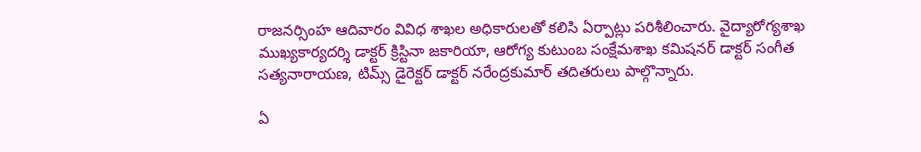రాజనర్సింహ ఆదివారం వివిధ శాఖల అధికారులతో కలిసి ఏర్పాట్లు పరిశీలించారు. వైద్యారోగ్యశాఖ ముఖ్యకార్యదర్శి డాక్టర్‌ క్రిస్టినా జకారియా, ఆరోగ్య కుటుంబ సంక్షేమశాఖ కమిషనర్‌ డాక్టర్‌ సంగీత సత్యనారాయణ, టిమ్స్‌ డైరెక్టర్‌ డాక్టర్‌ నరేంద్రకుమార్‌ తదితరులు పాల్గొన్నారు.

ఏ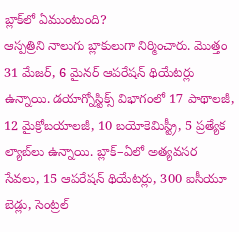బ్లాక్‌లో ఏముంటుంది?
ఆస్పత్రిని నాలుగు బ్లాకులుగా నిర్మించారు. మొత్తం 31 మేజర్, 6 మైనర్‌ ఆపరేషన్‌ థియేటర్లు ఉన్నాయి. డయాగ్నోస్టిక్స్‌ విభాగంలో 17 పాథాలజీ, 12 మైక్రోబయాలజీ, 10 బయోకెమిస్ట్రీ, 5 ప్రత్యేక ల్యాబ్‌లు ఉన్నాయి. బ్లాక్‌–ఏలో అత్యవసర సేవలు, 15 ఆపరేషన్‌ థియేటర్లు, 300 ఐసీయూ బెడ్లు, సెంట్రల్‌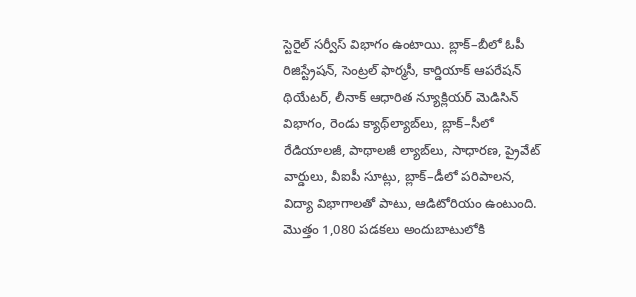స్టెరైల్‌ సర్వీస్‌ విభాగం ఉంటాయి. బ్లాక్‌–బీలో ఓపీ రిజిస్ట్రేషన్, సెంట్రల్‌ ఫార్మసీ, కార్డియాక్‌ ఆపరేషన్‌ థియేటర్, లీనాక్‌ ఆధారిత న్యూక్లియర్‌ మెడిసిన్‌ విభాగం, రెండు క్యాథ్‌ల్యాబ్‌లు, బ్లాక్‌–సీలో రేడియాలజీ, పాథాలజీ ల్యాబ్‌లు, సాధారణ, ప్రైవేట్‌ వార్డులు, వీఐపీ సూట్లు, బ్లాక్‌–డీలో పరిపాలన, విద్యా విభాగాలతో పాటు, ఆడిటోరియం ఉంటుంది. మొత్తం 1,080 పడకలు అందుబాటులోకి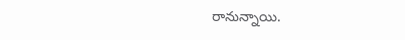రానున్నాయి.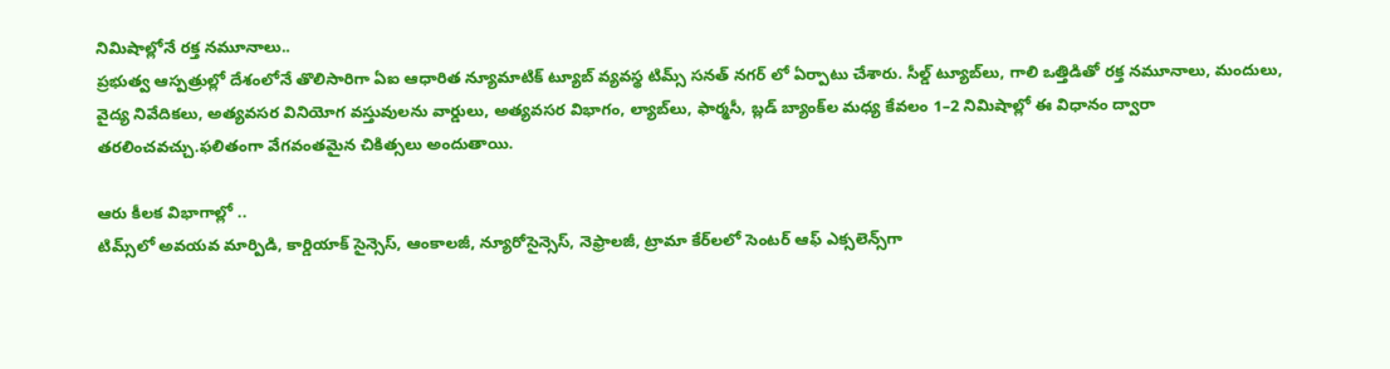నిమిషాల్లోనే రక్త నమూనాలు..
ప్రభుత్వ ఆస్పత్రుల్లో దేశంలోనే తొలిసారిగా ఏఐ ఆధారిత న్యూమాటిక్‌ ట్యూబ్‌ వ్యవస్థ టిమ్స్‌ సనత్‌ నగర్‌ లో ఏర్పాటు చేశారు. సీల్డ్‌ ట్యూబ్‌లు, గాలి ఒత్తిడితో రక్త నమూనాలు, మందులు, వైద్య నివేదికలు, అత్యవసర వినియోగ వస్తువులను వార్డులు, అత్యవసర విభాగం, ల్యాబ్‌లు, ఫార్మసీ, బ్లడ్‌ బ్యాంక్‌ల మధ్య కేవలం 1–2 నిమిషాల్లో ఈ విధానం ద్వారా తరలించవచ్చు.ఫలితంగా వేగవంతమైన చికిత్సలు అందుతాయి.

ఆరు కీలక విభాగాల్లో ..
టిమ్స్‌లో అవయవ మార్పిడి, కార్డియాక్‌ సైన్సెస్, ఆంకాలజీ, న్యూరోసైన్సెస్, నెఫ్రాలజీ, ట్రామా కేర్‌లలో సెంటర్‌ ఆఫ్‌ ఎక్సలెన్స్‌గా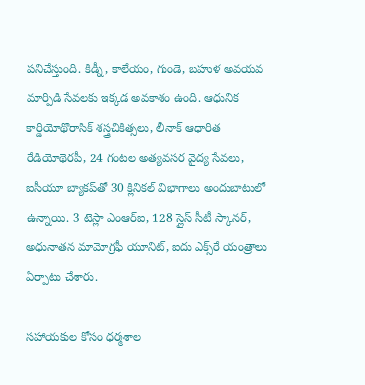పనిచేస్తుంది. కిడ్నీ, కాలేయం, గుండె, బహుళ అవయవ మార్పిడి సేవలకు ఇక్కడ అవకాశం ఉంది. ఆధునిక కార్డియోథొరాసిక్‌ శస్త్రచికిత్సలు, లీనాక్‌ ఆధారిత రేడియోథెరపీ, 24 గంటల అత్యవసర వైద్య సేవలు, ఐసీయూ బ్యాకప్‌తో 30 క్లినికల్‌ విభాగాలు అందుబాటులో ఉన్నాయి. 3 టెస్లా ఎంఆర్‌ఐ, 128 స్లైస్‌ సీటీ స్కానర్, అధునాతన మామోగ్రఫీ యూనిట్, ఐదు ఎక్స్‌రే యంత్రాలు ఏర్పాటు చేశారు.

సహాయకుల కోసం ధర్మశాల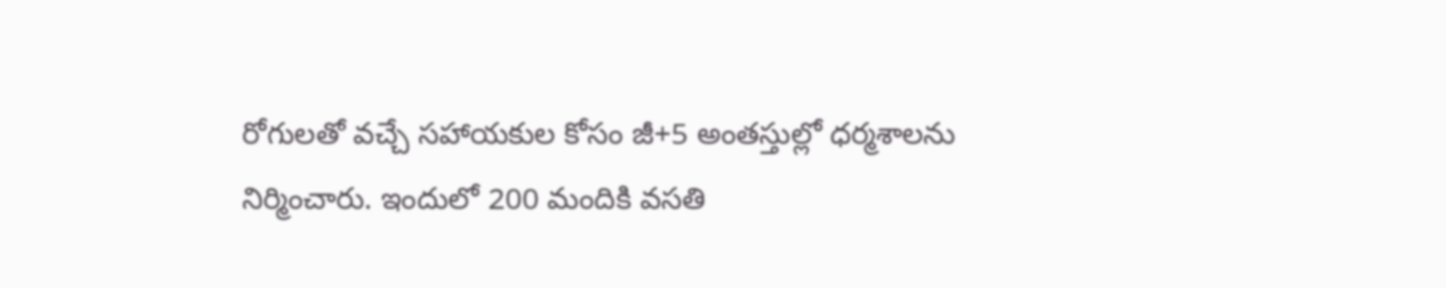రోగులతో వచ్చే సహాయకుల కోసం జీ+5 అంతస్తుల్లో ధర్మశాలను నిర్మించారు. ఇందులో 200 మందికి వసతి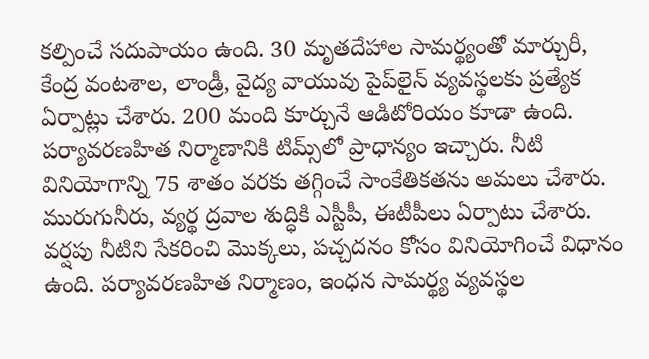కల్పించే సదుపాయం ఉంది. 30 మృతదేహాల సామర్థ్యంతో మార్చురీ, కేంద్ర వంటశాల, లాండ్రీ, వైద్య వాయువు పైప్‌లైన్‌ వ్యవస్థలకు ప్రత్యేక ఏర్పాట్లు చేశారు. 200 మంది కూర్చునే ఆడిటోరియం కూడా ఉంది. పర్యావరణహిత నిర్మాణానికి టిమ్స్‌లో ప్రాధాన్యం ఇచ్చారు. నీటి వినియోగాన్ని 75 శాతం వరకు తగ్గించే సాంకేతికతను అమలు చేశారు. మురుగునీరు, వ్యర్థ ద్రవాల శుద్ధికి ఎస్టీపీ, ఈటీపీలు ఏర్పాటు చేశారు. వర్షపు నీటిని సేకరించి మొక్కలు, పచ్చదనం కోసం వినియోగించే విధానం ఉంది. పర్యావరణహిత నిర్మాణం, ఇంధన సామర్థ్య వ్యవస్థల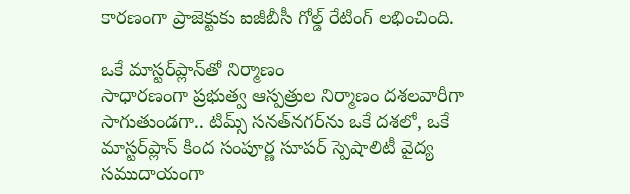కారణంగా ప్రాజెక్టుకు ఐజీబీసీ గోల్డ్‌ రేటింగ్‌ లభించింది.

ఒకే మాస్టర్‌ప్లాన్‌తో నిర్మాణం
సాధారణంగా ప్రభుత్వ ఆస్పత్రుల నిర్మాణం దశలవారీగా సాగుతుండగా.. టిమ్స్‌ సనత్‌నగర్‌ను ఒకే దశలో, ఒకే మాస్టర్‌ప్లాన్‌ కింద సంపూర్ణ సూపర్‌ స్పెషాలిటీ వైద్య సముదాయంగా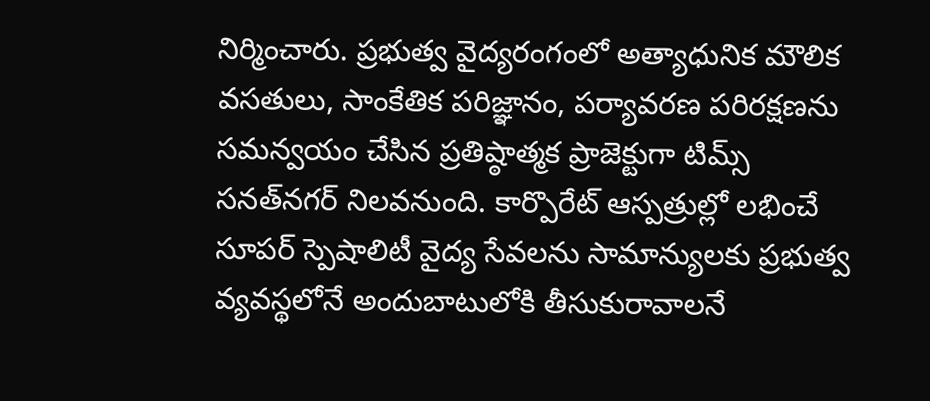నిర్మించారు. ప్రభుత్వ వైద్యరంగంలో అత్యాధునిక మౌలిక వసతులు, సాంకేతిక పరిజ్ఞానం, పర్యావరణ పరిరక్షణను సమన్వయం చేసిన ప్రతిష్ఠాత్మక ప్రాజెక్టుగా టిమ్స్‌ సనత్‌నగర్‌ నిలవనుంది. కార్పొరేట్‌ ఆస్పత్రుల్లో లభించే సూపర్‌ స్పెషాలిటీ వైద్య సేవలను సామాన్యులకు ప్రభుత్వ వ్యవస్థలోనే అందుబాటులోకి తీసుకురావాలనే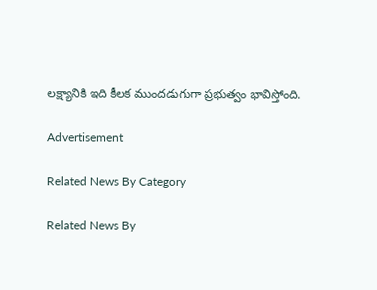లక్ష్యానికి ఇది కీలక ముందడుగుగా ప్రభుత్వం భావిస్తోంది.

Advertisement

Related News By Category

Related News By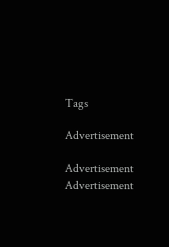Tags

Advertisement

Advertisement
Advertisement